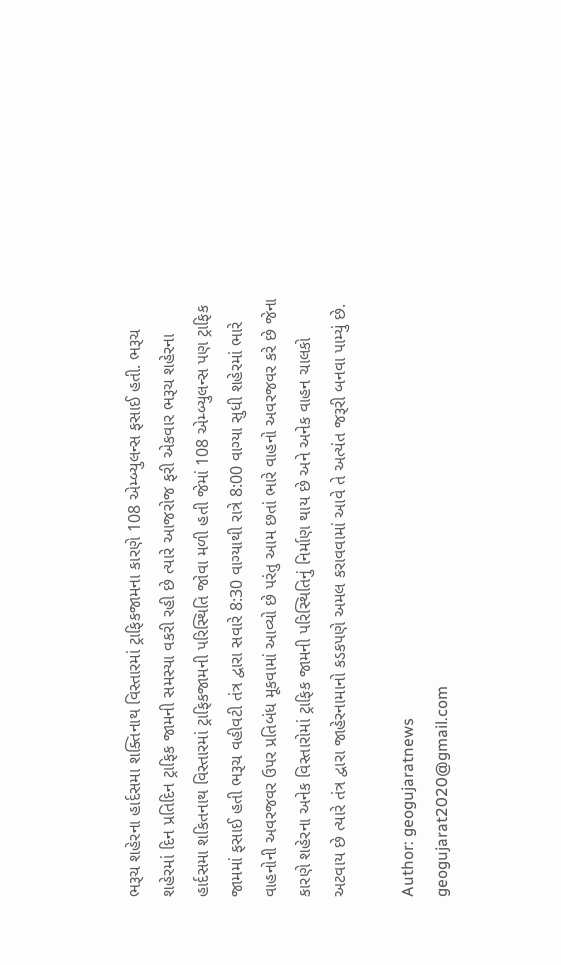ભરૂચ શહેરના હાર્દસમા શક્તિનાથ વિસ્તારમાં ટ્રાફિકજામના કારણે 108 એમ્બ્યુલન્સ ફસાઈ હતી. ભરૂચ શહેરમાં દિન પ્રતિદિન ટ્રાફિક જામની સમસ્યા વકરી રહી છે ત્યારે આજરોજ ફરી એકવાર ભરૂચ શહેરના હાર્દસમા શકિતનાથ વિસ્તારમાં ટ્રાફિકજામની પરિસ્થિતિ જોવા મળી હતી જેમાં 108 એમ્બ્યુલન્સ પણ ટ્રાફિક જામમાં ફસાઈ હતી ભરૂચ વહીવટી તંત્ર દ્વારા સવારે 8:30 વાગ્યાથી રાત્રે 8:00 વાગ્યા સુધી શહેરમાં ભારે વાહનોની અવરજવર ઉપર પ્રતિબંધ મૂકવામાં આવ્યો છે પરંતુ આમ છતાં ભારે વાહનો અવરજવર કરે છે જેના કારણે શહેરના અનેક વિસ્તારોમાં ટ્રાફિક જામની પરિસ્થિતિનું નિર્માણ થાય છે અને અનેક વાહન ચાલકો અટવાય છે ત્યારે તંત્ર દ્વારા જાહેરનામાનો કડકપણે અમલ કરાવવામાં આવે તે અત્યંત જરૂરી બનવા પામ્યું છે.

Author: geogujaratnews
geogujarat2020@gmail.com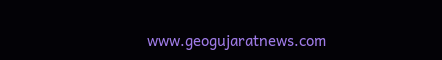www.geogujaratnews.com